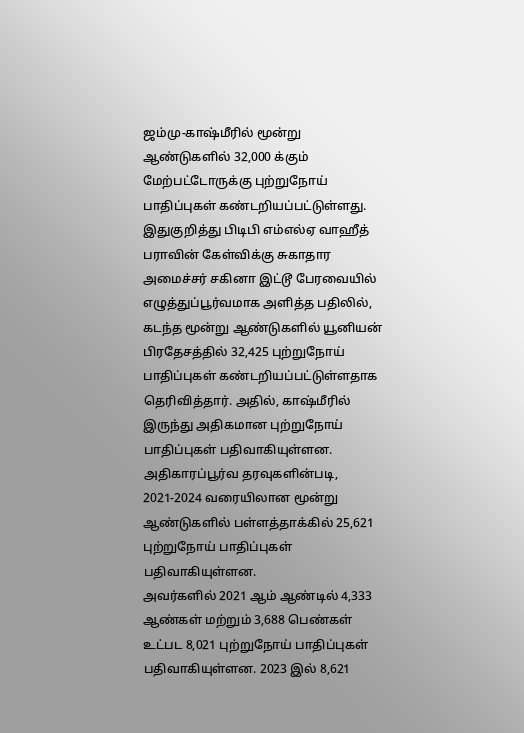ஜம்மு-காஷ்மீரில் மூன்று ஆண்டுகளில் 32,000 க்கும் மேற்பட்டோருக்கு புற்றுநோய் பாதிப்புகள் கண்டறியப்பட்டுள்ளது.
இதுகுறித்து பிடிபி எம்எல்ஏ வாஹீத் பராவின் கேள்விக்கு சுகாதார அமைச்சர் சகினா இட்டூ பேரவையில் எழுத்துப்பூர்வமாக அளித்த பதிலில், கடந்த மூன்று ஆண்டுகளில் யூனியன் பிரதேசத்தில் 32,425 புற்றுநோய் பாதிப்புகள் கண்டறியப்பட்டுள்ளதாக தெரிவித்தார். அதில், காஷ்மீரில் இருந்து அதிகமான புற்றுநோய் பாதிப்புகள் பதிவாகியுள்ளன. அதிகாரப்பூர்வ தரவுகளின்படி, 2021-2024 வரையிலான மூன்று ஆண்டுகளில் பள்ளத்தாக்கில் 25,621 புற்றுநோய் பாதிப்புகள் பதிவாகியுள்ளன.
அவர்களில் 2021 ஆம் ஆண்டில் 4,333 ஆண்கள் மற்றும் 3,688 பெண்கள் உட்பட 8,021 புற்றுநோய் பாதிப்புகள் பதிவாகியுள்ளன. 2023 இல் 8,621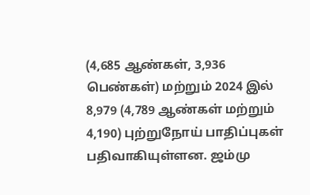(4,685 ஆண்கள், 3,936 பெண்கள்) மற்றும் 2024 இல் 8,979 (4,789 ஆண்கள் மற்றும் 4,190) புற்றுநோய் பாதிப்புகள் பதிவாகியுள்ளன. ஜம்மு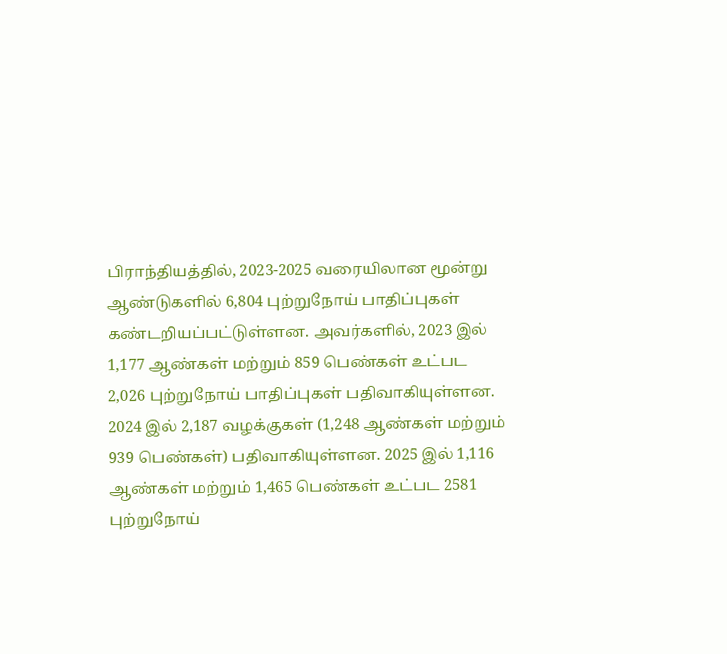பிராந்தியத்தில், 2023-2025 வரையிலான மூன்று ஆண்டுகளில் 6,804 புற்றுநோய் பாதிப்புகள் கண்டறியப்பட்டுள்ளன. அவர்களில், 2023 இல் 1,177 ஆண்கள் மற்றும் 859 பெண்கள் உட்பட 2,026 புற்றுநோய் பாதிப்புகள் பதிவாகியுள்ளன.
2024 இல் 2,187 வழக்குகள் (1,248 ஆண்கள் மற்றும் 939 பெண்கள்) பதிவாகியுள்ளன. 2025 இல் 1,116 ஆண்கள் மற்றும் 1,465 பெண்கள் உட்பட 2581 புற்றுநோய்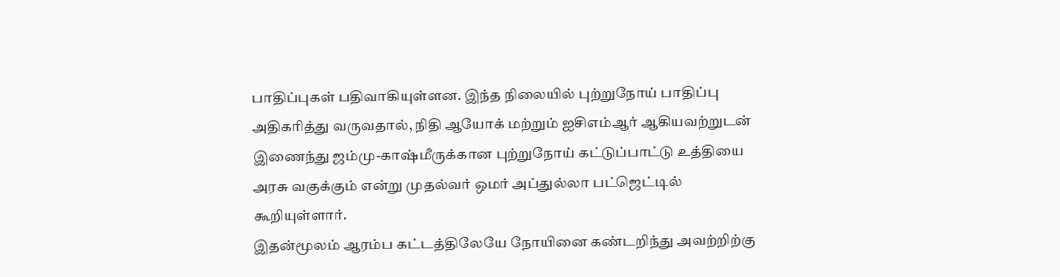பாதிப்புகள் பதிவாகியுள்ளன. இந்த நிலையில் புற்றுநோய் பாதிப்பு அதிகரித்து வருவதால், நிதி ஆயோக் மற்றும் ஐசிஎம்ஆர் ஆகியவற்றுடன் இணைந்து ஜம்மு-காஷ்மீருக்கான புற்றுநோய் கட்டுப்பாட்டு உத்தியை அரசு வகுக்கும் என்று முதல்வர் ஒமர் அப்துல்லா பட்ஜெட்டில் கூறியுள்ளார்.
இதன்மூலம் ஆரம்ப கட்டத்திலேயே நோயினை கண்டறிந்து அவற்றிற்கு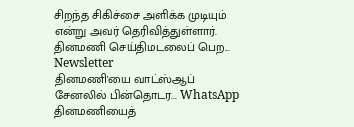சிறந்த சிகிச்சை அளிக்க முடியும் என்று அவர் தெரிவித்துள்ளார்.
தினமணி செய்திமடலைப் பெற... Newsletter
தினமணி'யை வாட்ஸ்ஆப் சேனலில் பின்தொடர... WhatsApp
தினமணியைத்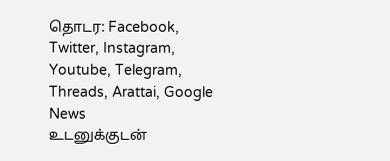தொடர: Facebook, Twitter, Instagram, Youtube, Telegram, Threads, Arattai, Google News
உடனுக்குடன்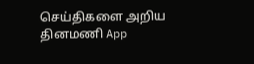செய்திகளை அறிய தினமணி App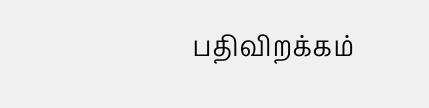பதிவிறக்கம்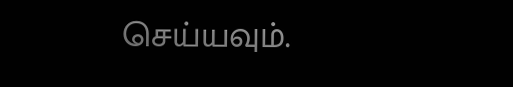செய்யவும்.